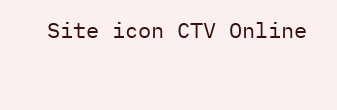Site icon CTV Online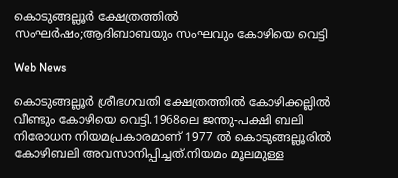കൊടുങ്ങല്ലൂര്‍ ക്ഷേത്രത്തില്‍ സംഘര്‍ഷം;ആദിബാബയും സംഘവും കോഴിയെ വെട്ടി

Web News

കൊടുങ്ങല്ലൂര്‍ ശ്രീഭഗവതി ക്ഷേത്രത്തില്‍ കോഴിക്കല്ലില്‍ വീണ്ടും കോഴിയെ വെട്ടി.1968ലെ ജന്തു-പക്ഷി ബലി നിരോധന നിയമപ്രകാരമാണ് 1977 ല്‍ കൊടുങ്ങല്ലൂരില്‍ കോഴിബലി അവസാനിപ്പിച്ചത്.നിയമം മൂലമുള്ള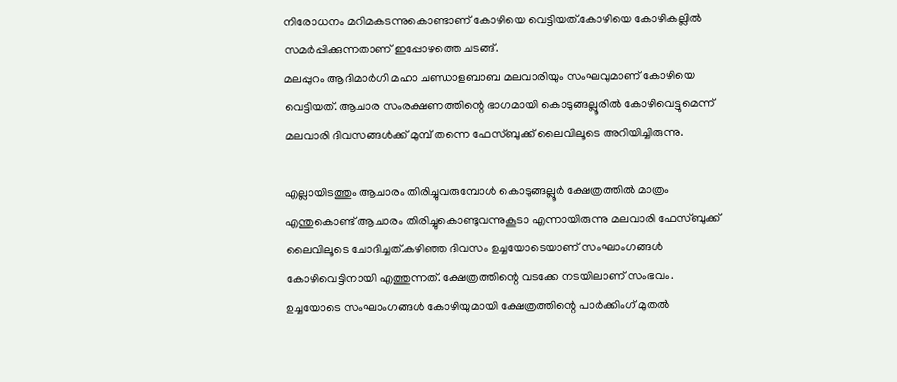നിരോധനം മറിമകടന്നുകൊണ്ടാണ് കോഴിയെ വെട്ടിയത്.കോഴിയെ കോഴികല്ലിൽ സമർപ്പിക്കുന്നതാണ് ഇപ്പോഴത്തെ ചടങ്ങ്.
മലപ്പുറം ആദിമാര്‍ഗി മഹാ ചണ്ഡാളബാബ മലവാരിയും സംഘവുമാണ് കോഴിയെ വെട്ടിയത്. ആചാര സംരക്ഷണത്തിന്റെ ഭാഗമായി കൊടുങ്ങല്ലൂരില്‍ കോഴിവെട്ടുമെന്ന് മലവാരി ദിവസങ്ങള്‍ക്ക് മുമ്പ് തന്നെ ഫേസ്ബുക്ക് ലൈവിലൂടെ അറിയിച്ചിരുന്നു.

എല്ലായിടത്തും ആചാരം തിരിച്ചുവരുമ്പോള്‍ കൊടുങ്ങല്ലൂര്‍ ക്ഷേത്രത്തില്‍ മാത്രം എന്തുകൊണ്ട് ആചാരം തിരിച്ചുകൊണ്ടുവന്നുകൂടാ എന്നായിരുന്നു മലവാരി ഫേസ്ബുക്ക് ലൈവിലൂടെ ചോദിച്ചത്.കഴിഞ്ഞ ദിവസം ഉച്ചയോടെയാണ് സംഘാംഗങ്ങള്‍ കോഴിവെട്ടിനായി എത്തുന്നത്. ക്ഷേത്രത്തിന്റെ വടക്കേ നടയിലാണ് സംഭവം. ഉച്ചയോടെ സംഘാംഗങ്ങള്‍ കോഴിയുമായി ക്ഷേത്രത്തിന്റെ പാര്‍ക്കിംഗ് മുതല്‍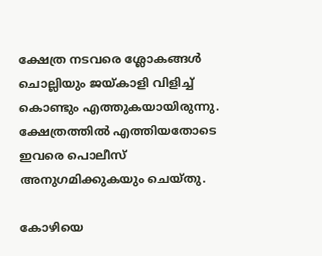ക്ഷേത്ര നടവരെ ശ്ലോകങ്ങള്‍ ചൊല്ലിയും ജയ്കാളി വിളിച്ച് കൊണ്ടും എത്തുകയായിരുന്നു. ക്ഷേത്രത്തില്‍ എത്തിയതോടെ ഇവരെ പൊലീസ് അനുഗമിക്കുകയും ചെയ്തു.

കോഴിയെ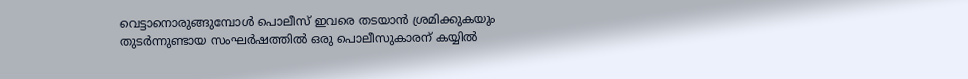വെട്ടാനൊരുങ്ങുമ്പോള്‍ പൊലീസ് ഇവരെ തടയാന്‍ ശ്രമിക്കുകയും തുടര്‍ന്നുണ്ടായ സംഘര്‍ഷത്തില്‍ ഒരു പൊലീസുകാരന് കയ്യില്‍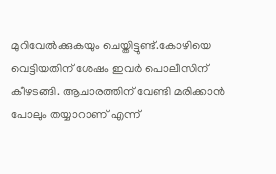മുറിവേല്‍ക്കുകയും ചെയ്തിട്ടുണ്ട്.കോഴിയെ വെട്ടിയതിന് ശേഷം ഇവര്‍ പൊലീസിന് കീഴടങ്ങി. ആചാരത്തിന് വേണ്ടി മരിക്കാന്‍ പോലും തയ്യാറാണ് എന്ന്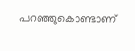പറഞ്ഞുകൊണ്ടാണ്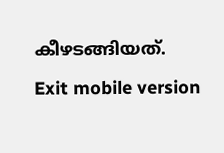കീഴടങ്ങിയത്.

Exit mobile version